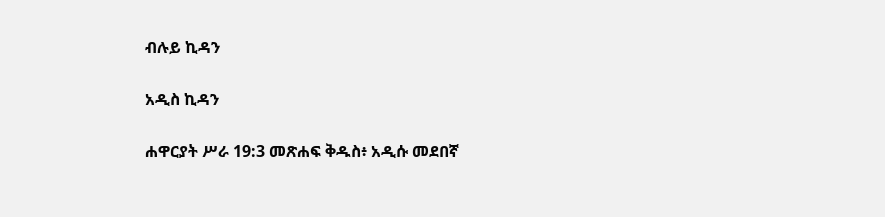ብሉይ ኪዳን

አዲስ ኪዳን

ሐዋርያት ሥራ 19:3 መጽሐፍ ቅዱስ፥ አዲሱ መደበኛ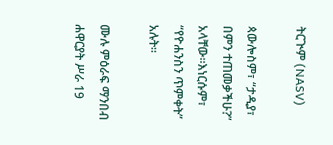ትርጒም (NASV)

ጳውሎስም፣ “ታዲያ፣ በምን ተጠመቃችሁ?” አላቸው።እነርሱም፣ “የዮሐንስን ጥምቀት” አሉት።

ሙሉ ምዕራፍ ማንበብ ሐዋርያት ሥራ 19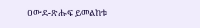ዐውደ-ጽሑፍ ይመልከቱ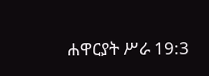ሐዋርያት ሥራ 19:3